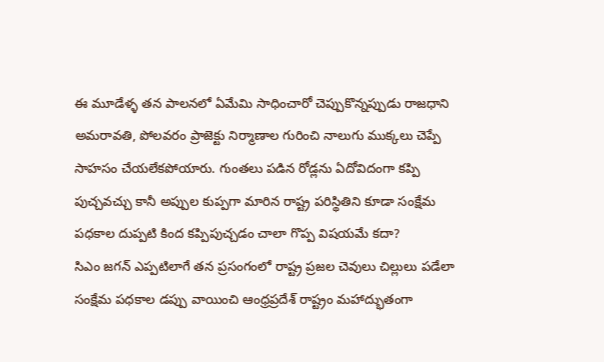ఈ మూడేళ్ళ తన పాలనలో ఏమేమి సాధించారో చెప్పుకొన్నప్పుడు రాజధాని అమరావతి, పోలవరం ప్రాజెక్టు నిర్మాణాల గురించి నాలుగు ముక్కలు చెప్పే సాహసం చేయలేకపోయారు. గుంతలు పడిన రోడ్లను ఏదోవిదంగా కప్పి పుచ్చవచ్చు కానీ అప్పుల కుప్పగా మారిన రాష్ట్ర పరిస్థితిని కూడా సంక్షేమ పధకాల దుప్పటి కింద కప్పిపుచ్చడం చాలా గొప్ప విషయమే కదా?
సిఎం జగన్ ఎప్పటిలాగే తన ప్రసంగంలో రాష్ట్ర ప్రజల చెవులు చిల్లులు పడేలా సంక్షేమ పధకాల డప్పు వాయించి ఆంధ్రప్రదేశ్ రాష్ట్రం మహాద్భుతంగా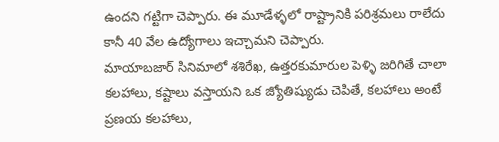ఉందని గట్టిగా చెప్పారు. ఈ మూడేళ్ళలో రాష్ట్రానికి పరిశ్రమలు రాలేదు కానీ 40 వేల ఉద్యోగాలు ఇచ్చామని చెప్పారు.
మాయాబజార్ సినిమాలో శశిరేఖ, ఉత్తరకుమారుల పెళ్ళి జరిగితే చాలా కలహాలు, కష్టాలు వస్తాయని ఒక జ్యోతిష్యుడు చెపితే, కలహాలు అంటే ప్రణయ కలహాలు,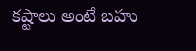కష్టాలు అంటే బహు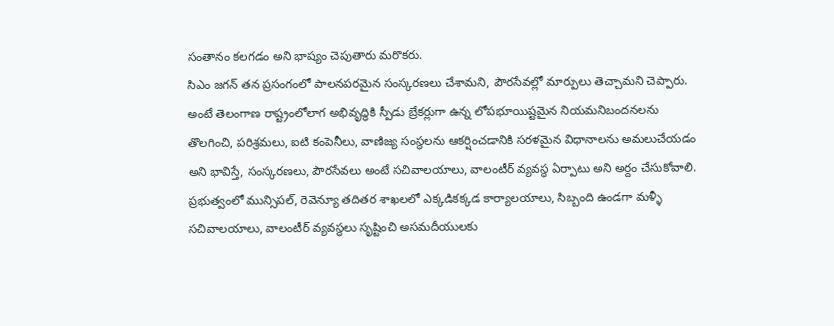సంతానం కలగడం అని భాష్యం చెపుతారు మరొకరు.
సిఎం జగన్ తన ప్రసంగంలో పాలనపరమైన సంస్కరణలు చేశామని, పౌరసేవల్లో మార్పులు తెచ్చామని చెప్పారు. అంటే తెలంగాణ రాష్ట్రంలోలాగ అభివృద్ధికి స్పీడు బ్రేకర్లుగా ఉన్న లోపభూయిష్టమైన నియమనిబందనలను తొలగించి, పరిశ్రమలు, ఐటి కంపెనీలు, వాణిజ్య సంస్థలను ఆకర్షించడానికి సరళమైన విధానాలను అమలుచేయడం అని భావిస్తే, సంస్కరణలు, పౌరసేవలు అంటే సచివాలయాలు, వాలంటీర్ వ్యవస్థ ఏర్పాటు అని అర్దం చేసుకోవాలి.
ప్రభుత్వంలో మున్సిపల్, రెవెన్యూ తదితర శాఖలలో ఎక్కడికక్కడ కార్యాలయాలు, సిబ్బంది ఉండగా మళ్ళీ సచివాలయాలు, వాలంటీర్ వ్యవస్థలు సృష్టించి అసమదీయులకు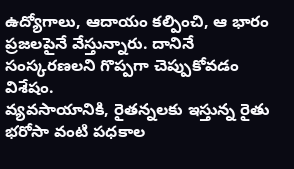ఉద్యోగాలు, ఆదాయం కల్పించి, ఆ భారం ప్రజలపైనే వేస్తున్నారు. దానినే సంస్కరణలని గొప్పగా చెప్పుకోవడం విశేషం.
వ్యవసాయానికి, రైతన్నలకు ఇస్తున్న రైతు భరోసా వంటి పధకాల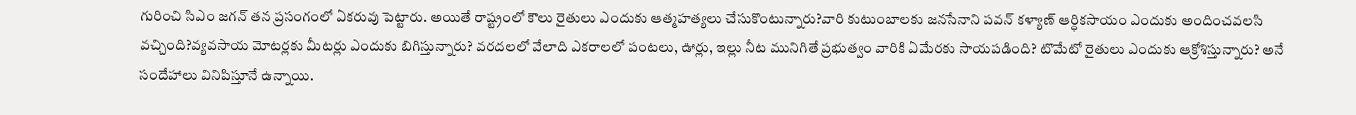గురించి సిఎం జగన్ తన ప్రసంగంలో ఏకరువు పెట్టారు. అయితే రాష్ట్రంలో కౌలు రైతులు ఎందుకు ఆత్మహత్యలు చేసుకొంటున్నారు?వారి కుటుంబాలకు జనసేనాని పవన్ కళ్యాణ్ ఆర్ధికసాయం ఎందుకు అందించవలసి వచ్చింది?వ్యవసాయ మోటర్లకు మీటర్లు ఎందుకు బిగిస్తున్నారు? వరదలలో వేలాది ఎకరాలలో పంటలు, ఊర్లు, ఇల్లు నీట మునిగితే ప్రభుత్వం వారికి ఏమేరకు సాయపడింది? టొమేటో రైతులు ఎందుకు ఆక్రోశిస్తున్నారు? అనే సందేహాలు వినిపిస్తూనే ఉన్నాయి.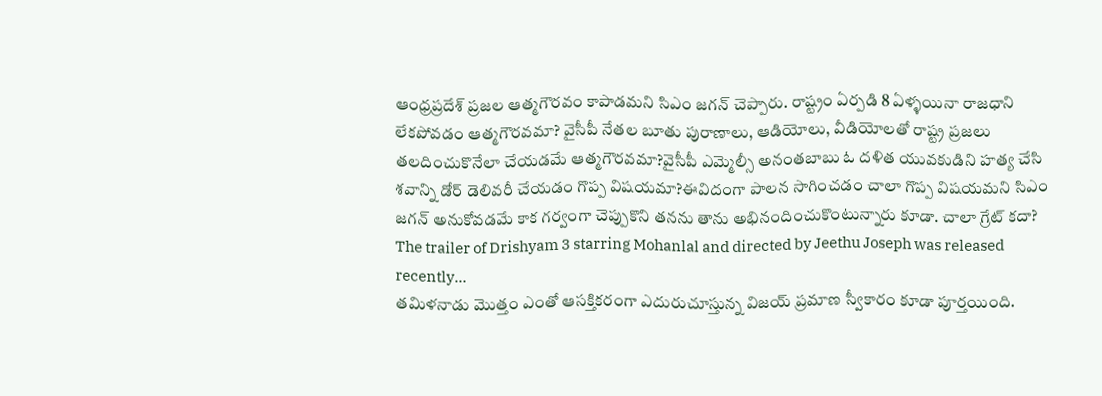ఆంధ్రప్రదేశ్ ప్రజల ఆత్మగౌరవం కాపాడమని సిఎం జగన్ చెప్పారు. రాష్ట్రం ఏర్పడి 8 ఏళ్ళయినా రాజధాని లేకపోవడం ఆత్మగౌరవమా? వైసీపీ నేతల బూతు పురాణాలు, ఆడియోలు, వీడియోలతో రాష్ట్ర ప్రజలు తలదించుకొనేలా చేయడమే ఆత్మగౌరవమా?వైసీపీ ఎమ్మెల్సీ అనంతబాబు ఓ దళిత యువకుడిని హత్య చేసి శవాన్ని డోర్ డెలివరీ చేయడం గొప్ప విషయమా?ఈవిదంగా పాలన సాగించడం చాలా గొప్ప విషయమని సిఎం జగన్ అనుకోవడమే కాక గర్వంగా చెప్పుకొని తనను తాను అభినందించుకొంటున్నారు కూడా. చాలా గ్రేట్ కదా?
The trailer of Drishyam 3 starring Mohanlal and directed by Jeethu Joseph was released recently…
తమిళనాడు మొత్తం ఎంతో ఆసక్తికరంగా ఎదురుచూస్తున్న విజయ్ ప్రమాణ స్వీకారం కూడా పూర్తయింది.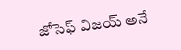జోసెఫ్ విజయ్ అనే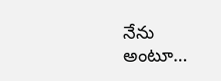నేను అంటూ…